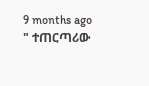9 months ago
" ተጠርጣሪው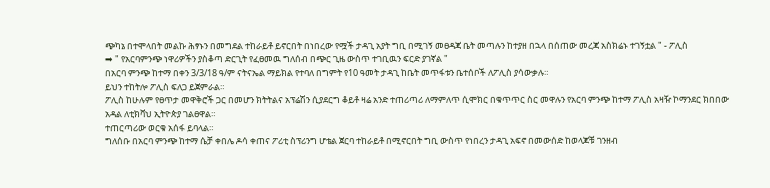ጭካኔ በተሞላበት መልኩ ሕፃኑን በመግደል ተከራይቶ ይኖርበት በነበረው የሟች ታዳጊ አያት ግቢ በሚገኝ መፀዳጃ ቤት መጣሉን ከተያዘ በኋላ በሰጠው መረጃ አስክሬኑ ተገኝቷል " - ፖሊስ
➡ " የአርባምንጭ ነዋሪዎችን ያስቆጣ ድርጊት የፈፀመዉ ግለሰብ በጭር ጊዜ ውስጥ ተገቢዉን ፍርድ ያገኛል "
በአርባ ምንጭ ከተማ በቀን 3/3/18 ዓ/ም ናትናኤል ማይክል የተባለ በግምት የ10 ዓመት ታዳጊ ከቤት መጥፋቱን ቤተሰቦች ለፖሊስ ያሳውቃሉ።
ይህን ተከትሎ ፖሊስ ፍለጋ ይጀምራል።
ፖሊስ ከሁሉም የፀጥታ መዋቅሮች ጋር በመሆን ክትትልና አፕሬሽን ሲያደርግ ቆይቶ ዛሬ አንድ ተጠሪጣሪ ለማምለጥ ሲሞክር በቁጥጥር ስር መዋሉን የአርባ ምንጭ ከተማ ፖሊስ አዛዥ ኮማንደር ክበበው አዳል ለቲክቫህ ኢትዮጵያ ገልፀዋል።
ተጠርጣሪው ወርቁ አሰፋ ይባላል።
ግለሰቡ በአርባ ምንጭ ከተማ ሴቻ ቀበሌ ዶሳ ቀጠና ፖሪቲ ስፕሪንግ ሆቴል ጀርባ ተከራይቶ በሚኖርበት ግቢ ውስጥ የነበረን ታዳጊ አፍኖ በመውሰድ ከወላጆቹ ገንዘብ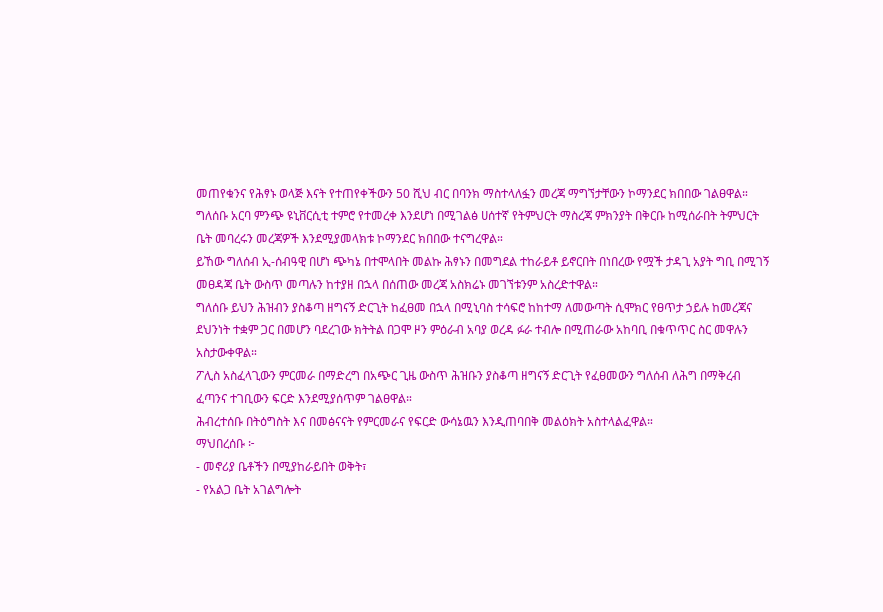መጠየቁንና የሕፃኑ ወላጅ እናት የተጠየቀችውን 50 ሺህ ብር በባንክ ማስተላለፏን መረጃ ማግኘታቸውን ኮማንደር ክበበው ገልፀዋል።
ግለሰቡ አርባ ምንጭ ዩኒቨርሲቲ ተምሮ የተመረቀ እንደሆነ በሚገልፅ ሀሰተኛ የትምህርት ማስረጃ ምክንያት በቅርቡ ከሚሰራበት ትምህርት ቤት መባረሩን መረጃዎች እንደሚያመላክቱ ኮማንደር ክበበው ተናግረዋል።
ይኸው ግለሰብ ኢ-ሰብዓዊ በሆነ ጭካኔ በተሞላበት መልኩ ሕፃኑን በመግደል ተከራይቶ ይኖርበት በነበረው የሟች ታዳጊ አያት ግቢ በሚገኝ መፀዳጃ ቤት ውስጥ መጣሉን ከተያዘ በኋላ በሰጠው መረጃ አስክሬኑ መገኘቱንም አስረድተዋል።
ግለሰቡ ይህን ሕዝብን ያስቆጣ ዘግናኝ ድርጊት ከፈፀመ በኋላ በሚኒባስ ተሳፍሮ ከከተማ ለመውጣት ሲሞክር የፀጥታ ኃይሉ ከመረጃና ደህንነት ተቋም ጋር በመሆን ባደረገው ክትትል በጋሞ ዞን ምዕራብ አባያ ወረዳ ፉራ ተብሎ በሚጠራው አከባቢ በቁጥጥር ስር መዋሉን አስታውቀዋል።
ፖሊስ አስፈላጊውን ምርመራ በማድረግ በአጭር ጊዜ ውስጥ ሕዝቡን ያስቆጣ ዘግናኝ ድርጊት የፈፀመውን ግለሰብ ለሕግ በማቅረብ ፈጣንና ተገቢውን ፍርድ እንደሚያሰጥም ገልፀዋል።
ሕብረተሰቡ በትዕግስት እና በመፅናናት የምርመራና የፍርድ ውሳኔዉን እንዲጠባበቅ መልዕክት አስተላልፈዋል።
ማህበረሰቡ ፦
- መኖሪያ ቤቶችን በሚያከራይበት ወቅት፣
- የአልጋ ቤት አገልግሎት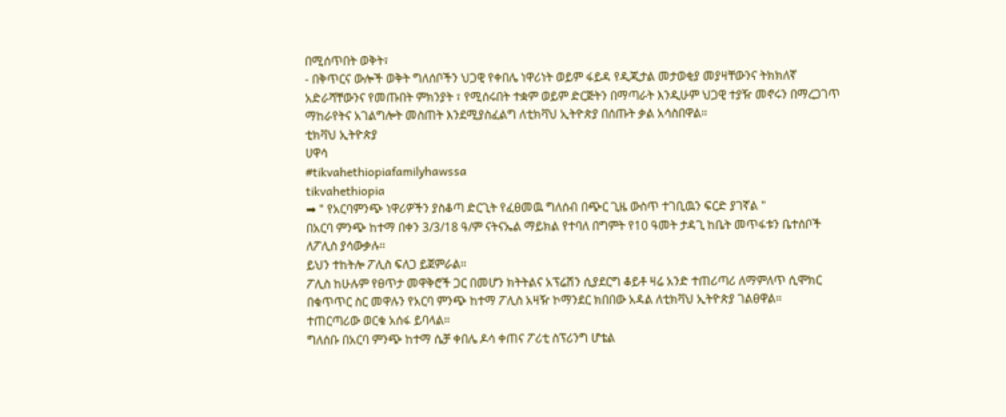በሚሰጥበት ወቅት፣
- በቅጥርና ውሎች ወቅት ግለሰቦችን ህጋዊ የቀበሌ ነዋሪነት ወይም ፋይዳ የዲጂታል መታወቂያ መያዛቸውንና ትክክለኛ አድራሻቸውንና የመጡበት ምክንያት ፣ የሚሰሩበት ተቋም ወይም ድርጅትን በማጣራት እንዲሁም ህጋዊ ተያዥ መኖሩን በማረጋገጥ ማከራየትና አገልግሎት መስጠት እንደሚያስፈልግ ለቲክቫህ ኢትዮጵያ በሰጡት ቃል አሳስበዋል።
ቲክቫህ ኢትዮጵያ
ሀዋሳ
#tikvahethiopiafamilyhawssa
tikvahethiopia
➡ " የአርባምንጭ ነዋሪዎችን ያስቆጣ ድርጊት የፈፀመዉ ግለሰብ በጭር ጊዜ ውስጥ ተገቢዉን ፍርድ ያገኛል "
በአርባ ምንጭ ከተማ በቀን 3/3/18 ዓ/ም ናትናኤል ማይክል የተባለ በግምት የ10 ዓመት ታዳጊ ከቤት መጥፋቱን ቤተሰቦች ለፖሊስ ያሳውቃሉ።
ይህን ተከትሎ ፖሊስ ፍለጋ ይጀምራል።
ፖሊስ ከሁሉም የፀጥታ መዋቅሮች ጋር በመሆን ክትትልና አፕሬሽን ሲያደርግ ቆይቶ ዛሬ አንድ ተጠሪጣሪ ለማምለጥ ሲሞክር በቁጥጥር ስር መዋሉን የአርባ ምንጭ ከተማ ፖሊስ አዛዥ ኮማንደር ክበበው አዳል ለቲክቫህ ኢትዮጵያ ገልፀዋል።
ተጠርጣሪው ወርቁ አሰፋ ይባላል።
ግለሰቡ በአርባ ምንጭ ከተማ ሴቻ ቀበሌ ዶሳ ቀጠና ፖሪቲ ስፕሪንግ ሆቴል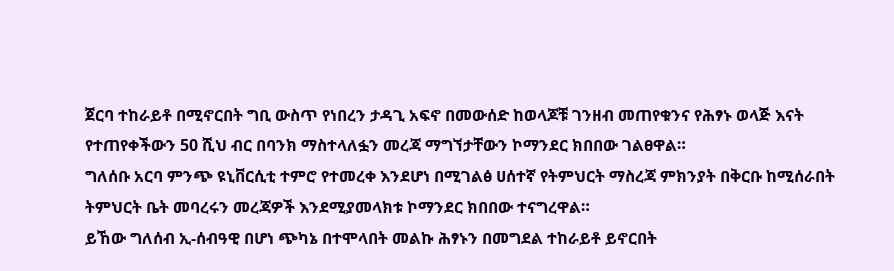ጀርባ ተከራይቶ በሚኖርበት ግቢ ውስጥ የነበረን ታዳጊ አፍኖ በመውሰድ ከወላጆቹ ገንዘብ መጠየቁንና የሕፃኑ ወላጅ እናት የተጠየቀችውን 50 ሺህ ብር በባንክ ማስተላለፏን መረጃ ማግኘታቸውን ኮማንደር ክበበው ገልፀዋል።
ግለሰቡ አርባ ምንጭ ዩኒቨርሲቲ ተምሮ የተመረቀ እንደሆነ በሚገልፅ ሀሰተኛ የትምህርት ማስረጃ ምክንያት በቅርቡ ከሚሰራበት ትምህርት ቤት መባረሩን መረጃዎች እንደሚያመላክቱ ኮማንደር ክበበው ተናግረዋል።
ይኸው ግለሰብ ኢ-ሰብዓዊ በሆነ ጭካኔ በተሞላበት መልኩ ሕፃኑን በመግደል ተከራይቶ ይኖርበት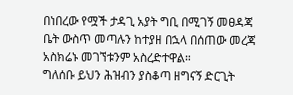በነበረው የሟች ታዳጊ አያት ግቢ በሚገኝ መፀዳጃ ቤት ውስጥ መጣሉን ከተያዘ በኋላ በሰጠው መረጃ አስክሬኑ መገኘቱንም አስረድተዋል።
ግለሰቡ ይህን ሕዝብን ያስቆጣ ዘግናኝ ድርጊት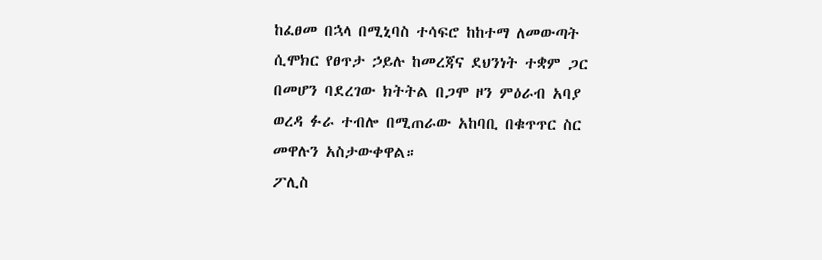ከፈፀመ በኋላ በሚኒባስ ተሳፍሮ ከከተማ ለመውጣት ሲሞክር የፀጥታ ኃይሉ ከመረጃና ደህንነት ተቋም ጋር በመሆን ባደረገው ክትትል በጋሞ ዞን ምዕራብ አባያ ወረዳ ፉራ ተብሎ በሚጠራው አከባቢ በቁጥጥር ስር መዋሉን አስታውቀዋል።
ፖሊስ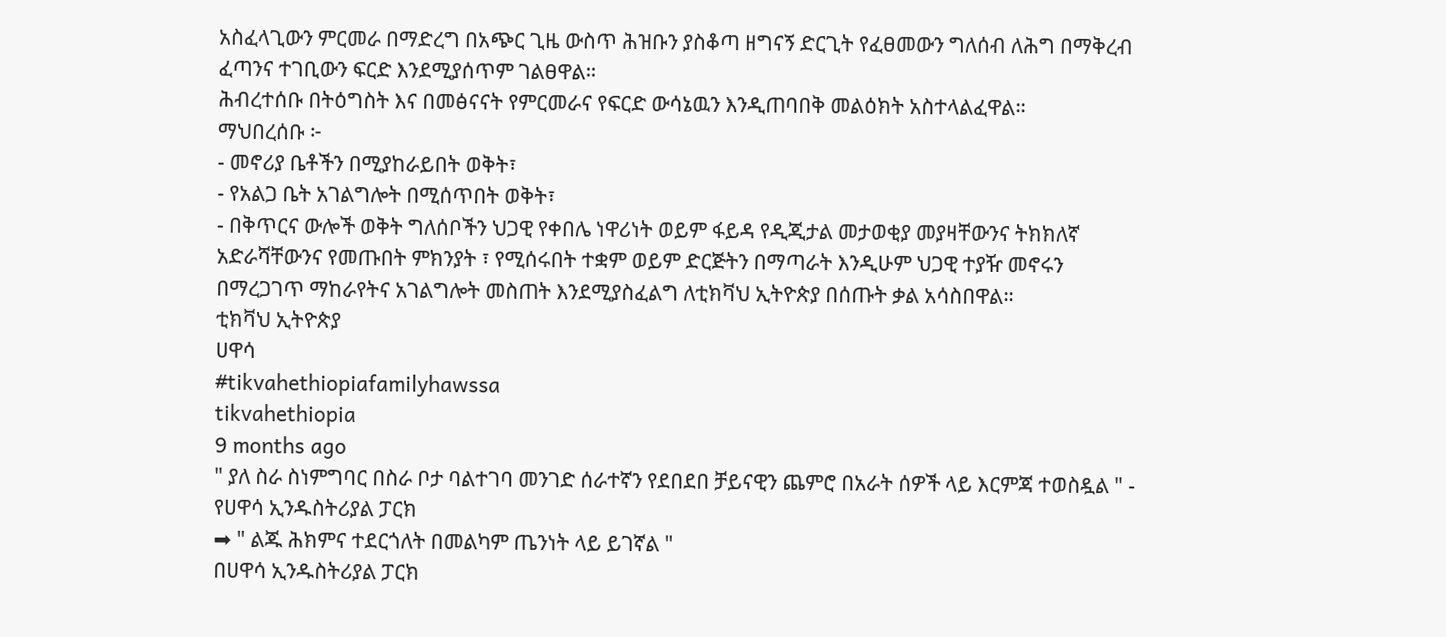አስፈላጊውን ምርመራ በማድረግ በአጭር ጊዜ ውስጥ ሕዝቡን ያስቆጣ ዘግናኝ ድርጊት የፈፀመውን ግለሰብ ለሕግ በማቅረብ ፈጣንና ተገቢውን ፍርድ እንደሚያሰጥም ገልፀዋል።
ሕብረተሰቡ በትዕግስት እና በመፅናናት የምርመራና የፍርድ ውሳኔዉን እንዲጠባበቅ መልዕክት አስተላልፈዋል።
ማህበረሰቡ ፦
- መኖሪያ ቤቶችን በሚያከራይበት ወቅት፣
- የአልጋ ቤት አገልግሎት በሚሰጥበት ወቅት፣
- በቅጥርና ውሎች ወቅት ግለሰቦችን ህጋዊ የቀበሌ ነዋሪነት ወይም ፋይዳ የዲጂታል መታወቂያ መያዛቸውንና ትክክለኛ አድራሻቸውንና የመጡበት ምክንያት ፣ የሚሰሩበት ተቋም ወይም ድርጅትን በማጣራት እንዲሁም ህጋዊ ተያዥ መኖሩን በማረጋገጥ ማከራየትና አገልግሎት መስጠት እንደሚያስፈልግ ለቲክቫህ ኢትዮጵያ በሰጡት ቃል አሳስበዋል።
ቲክቫህ ኢትዮጵያ
ሀዋሳ
#tikvahethiopiafamilyhawssa
tikvahethiopia
9 months ago
" ያለ ስራ ስነምግባር በስራ ቦታ ባልተገባ መንገድ ሰራተኛን የደበደበ ቻይናዊን ጨምሮ በአራት ሰዎች ላይ እርምጃ ተወስዷል " - የሀዋሳ ኢንዱስትሪያል ፓርክ
➡ " ልጁ ሕክምና ተደርጎለት በመልካም ጤንነት ላይ ይገኛል "
በሀዋሳ ኢንዱስትሪያል ፓርክ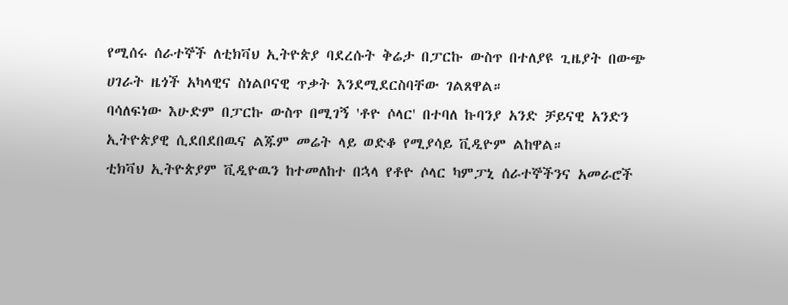የሚሰሩ ሰራተኞች ለቲክቫህ ኢትዮጵያ ባደረሱት ቅሬታ በፓርኩ ውስጥ በተለያዩ ጊዜያት በውጭ ሀገራት ዜጎች አካላዊና ስነልቦናዊ ጥቃት እንደሚደርስባቸው ገልጸዋል።
ባሳለፍነው እሁድም በፓርኩ ውስጥ በሚገኝ 'ቶዮ ሶላር' በተባለ ኩባንያ አንድ ቻይናዊ አንድን ኢትዮጵያዊ ሲደበደበዉና ልጁም መሬት ላይ ወድቆ የሚያሳይ ቪዲዮም ልከዋል።
ቲክቫህ ኢትዮጵያም ቪዲዮዉን ከተመለከተ በኋላ የቶዮ ሶላር ካምፓኒ ሰራተኞችንና አመራሮች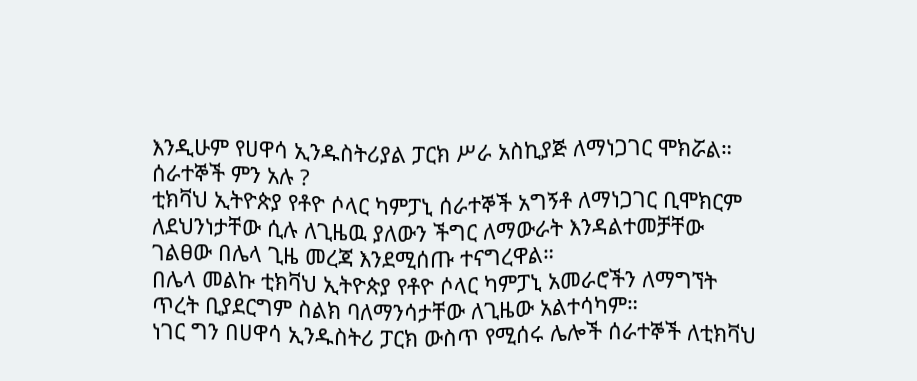እንዲሁም የሀዋሳ ኢንዱስትሪያል ፓርክ ሥራ አስኪያጅ ለማነጋገር ሞክሯል።
ሰራተኞች ምን አሉ ?
ቲክቫህ ኢትዮጵያ የቶዮ ሶላር ካምፓኒ ሰራተኞች አግኝቶ ለማነጋገር ቢሞክርም ለደህንነታቸው ሲሉ ለጊዜዉ ያለውን ችግር ለማውራት እንዳልተመቻቸው ገልፀው በሌላ ጊዜ መረጃ እንደሚሰጡ ተናግረዋል።
በሌላ መልኩ ቲክቫህ ኢትዮጵያ የቶዮ ሶላር ካምፓኒ አመራሮችን ለማግኘት ጥረት ቢያደርግም ስልክ ባለማንሳታቸው ለጊዜው አልተሳካም።
ነገር ግን በሀዋሳ ኢንዱስትሪ ፓርክ ውስጥ የሚሰሩ ሌሎች ሰራተኞች ለቲክቫህ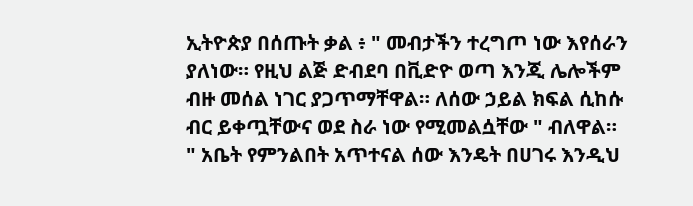ኢትዮጵያ በሰጡት ቃል ፥ " መብታችን ተረግጦ ነው እየሰራን ያለነው። የዚህ ልጅ ድብደባ በቪድዮ ወጣ እንጂ ሌሎችም ብዙ መሰል ነገር ያጋጥማቸዋል። ለሰው ኃይል ክፍል ሲከሱ ብር ይቀጧቸውና ወደ ስራ ነው የሚመልሷቸው " ብለዋል።
" አቤት የምንልበት አጥተናል ሰው እንዴት በሀገሩ እንዲህ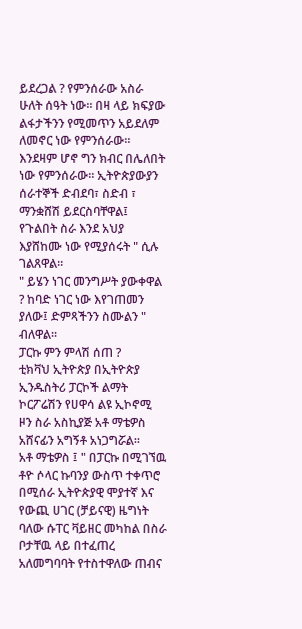ይደረጋል ? የምንሰራው አስራ ሁለት ሰዓት ነው። በዛ ላይ ክፍያው ልፋታችንን የሚመጥን አይደለም ለመኖር ነው የምንሰራው። እንደዛም ሆኖ ግን ክብር በሌለበት ነው የምንሰራው። ኢትዮጵያውያን ሰራተኞች ድብደባ፣ ስድብ ፣ ማንቋሸሽ ይደርስባቸዋል፤ የጉልበት ስራ እንደ አህያ እያሸከሙ ነው የሚያሰሩት " ሲሉ ገልጸዋል።
" ይሄን ነገር መንግሥት ያውቀዋል ? ከባድ ነገር ነው እየገጠመን ያለው፤ ድምጻችንን ስሙልን " ብለዋል።
ፓርኩ ምን ምላሽ ሰጠ ?
ቲክቫህ ኢትዮጵያ በኢትዮጵያ ኢንዱስትሪ ፓርኮች ልማት ኮርፖሬሽን የሀዋሳ ልዩ ኢኮኖሚ ዞን ስራ አስኪያጅ አቶ ማቴዎስ አሸናፊን አግኝቶ አነጋግሯል።
አቶ ማቴዎስ ፤ " በፓርኩ በሚገኘዉ ቶዮ ሶላር ኩባንያ ውስጥ ተቀጥሮ በሚሰራ ኢትዮጵያዊ ሞያተኛ እና የውጪ ሀገር (ቻይናዊ) ዜግነት ባለው ሱፐር ቫይዘር መካከል በስራ ቦታቸዉ ላይ በተፈጠረ አለመግባባት የተስተዋለው ጠብና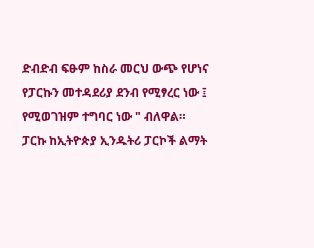ድብድብ ፍፁም ከስራ መርህ ውጭ የሆነና የፓርኩን መተዳደሪያ ደንብ የሚፃረር ነው ፤ የሚወገዝም ተግባር ነው " ብለዋል።
ፓርኩ ከኢትዮጵያ ኢንዱትሪ ፓርኮች ልማት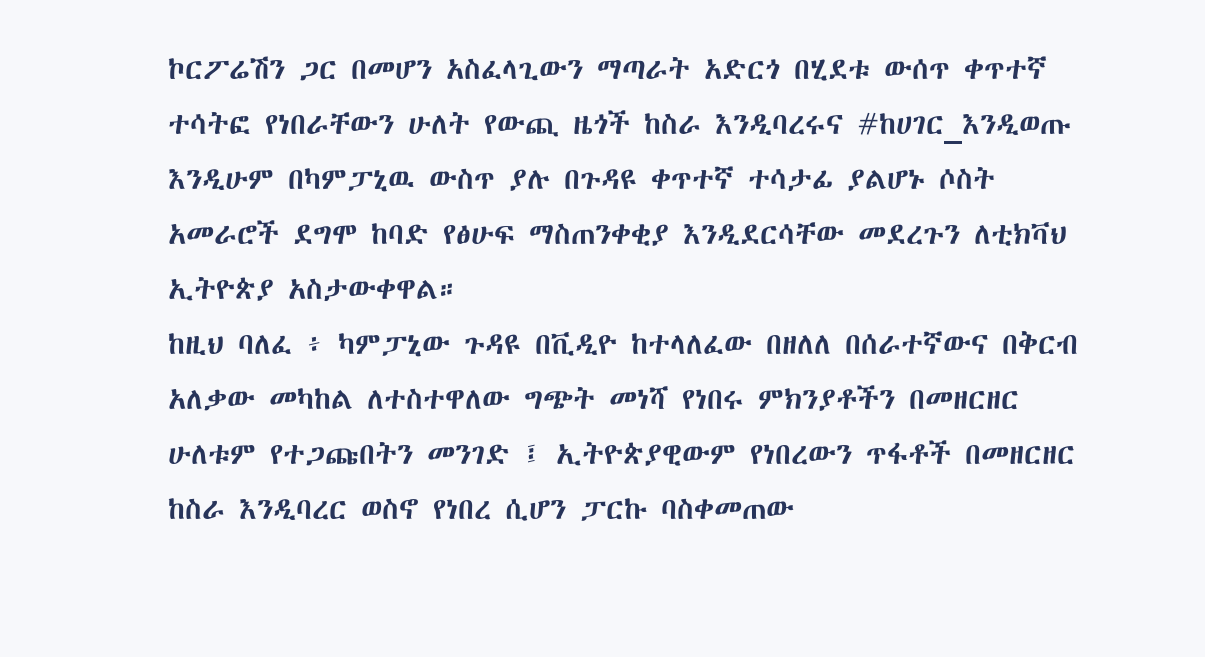ኮርፖሬሽን ጋር በመሆን አስፈላጊውን ማጣራት አድርጎ በሂደቱ ውሰጥ ቀጥተኛ ተሳትፎ የነበራቸውን ሁለት የውጪ ዜጎች ከስራ እንዲባረሩና #ከሀገር_እንዲወጡ እንዲሁም በካምፓኒዉ ውስጥ ያሉ በጉዳዩ ቀጥተኛ ተሳታፊ ያልሆኑ ሶስት አመራሮች ደግሞ ከባድ የፅሁፍ ማስጠንቀቂያ እንዲደርሳቸው መደረጉን ለቲክቫህ ኢትዮጵያ አስታውቀዋል።
ከዚህ ባለፈ ፥ ካምፓኒው ጉዳዩ በቪዲዮ ከተላለፈው በዘለለ በሰራተኛውና በቅርብ አለቃው መካከል ለተስተዋለው ግጭት መነሻ የነበሩ ምክንያቶችን በመዘርዘር ሁለቱም የተጋጩበትን መንገድ ፤ ኢትዮጵያዊውም የነበረውን ጥፋቶች በመዘርዘር ከስራ እንዲባረር ወስኖ የነበረ ሲሆን ፓርኩ ባስቀመጠው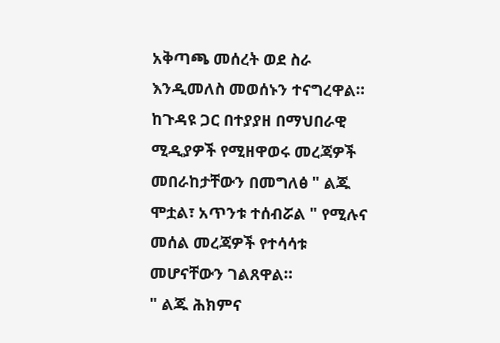አቅጣጫ መሰረት ወደ ስራ እንዲመለስ መወሰኑን ተናግረዋል።
ከጉዳዩ ጋር በተያያዘ በማህበራዊ ሚዲያዎች የሚዘዋወሩ መረጃዎች መበራከታቸውን በመግለፅ " ልጁ ሞቷል፣ አጥንቱ ተሰብሯል " የሚሉና መሰል መረጃዎች የተሳሳቱ መሆናቸውን ገልጸዋል።
" ልጁ ሕክምና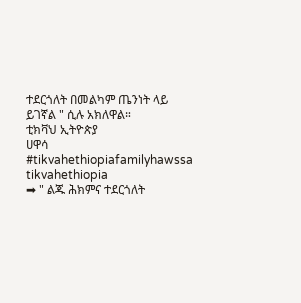ተደርጎለት በመልካም ጤንነት ላይ ይገኛል " ሲሉ አክለዋል።
ቲክቫህ ኢትዮጵያ
ሀዋሳ
#tikvahethiopiafamilyhawssa
tikvahethiopia
➡ " ልጁ ሕክምና ተደርጎለት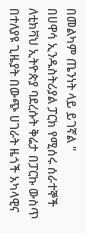በመልካም ጤንነት ላይ ይገኛል "
በሀዋሳ ኢንዱስትሪያል ፓርክ የሚሰሩ ሰራተኞች ለቲክቫህ ኢትዮጵያ ባደረሱት ቅሬታ በፓርኩ ውስጥ በተለያዩ ጊዜያት በውጭ ሀገራት ዜጎች አካላዊና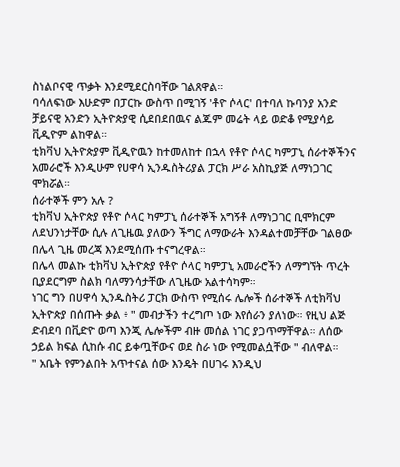ስነልቦናዊ ጥቃት እንደሚደርስባቸው ገልጸዋል።
ባሳለፍነው እሁድም በፓርኩ ውስጥ በሚገኝ 'ቶዮ ሶላር' በተባለ ኩባንያ አንድ ቻይናዊ አንድን ኢትዮጵያዊ ሲደበደበዉና ልጁም መሬት ላይ ወድቆ የሚያሳይ ቪዲዮም ልከዋል።
ቲክቫህ ኢትዮጵያም ቪዲዮዉን ከተመለከተ በኋላ የቶዮ ሶላር ካምፓኒ ሰራተኞችንና አመራሮች እንዲሁም የሀዋሳ ኢንዱስትሪያል ፓርክ ሥራ አስኪያጅ ለማነጋገር ሞክሯል።
ሰራተኞች ምን አሉ ?
ቲክቫህ ኢትዮጵያ የቶዮ ሶላር ካምፓኒ ሰራተኞች አግኝቶ ለማነጋገር ቢሞክርም ለደህንነታቸው ሲሉ ለጊዜዉ ያለውን ችግር ለማውራት እንዳልተመቻቸው ገልፀው በሌላ ጊዜ መረጃ እንደሚሰጡ ተናግረዋል።
በሌላ መልኩ ቲክቫህ ኢትዮጵያ የቶዮ ሶላር ካምፓኒ አመራሮችን ለማግኘት ጥረት ቢያደርግም ስልክ ባለማንሳታቸው ለጊዜው አልተሳካም።
ነገር ግን በሀዋሳ ኢንዱስትሪ ፓርክ ውስጥ የሚሰሩ ሌሎች ሰራተኞች ለቲክቫህ ኢትዮጵያ በሰጡት ቃል ፥ " መብታችን ተረግጦ ነው እየሰራን ያለነው። የዚህ ልጅ ድብደባ በቪድዮ ወጣ እንጂ ሌሎችም ብዙ መሰል ነገር ያጋጥማቸዋል። ለሰው ኃይል ክፍል ሲከሱ ብር ይቀጧቸውና ወደ ስራ ነው የሚመልሷቸው " ብለዋል።
" አቤት የምንልበት አጥተናል ሰው እንዴት በሀገሩ እንዲህ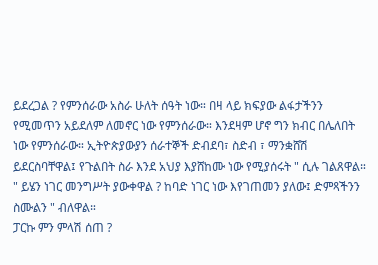ይደረጋል ? የምንሰራው አስራ ሁለት ሰዓት ነው። በዛ ላይ ክፍያው ልፋታችንን የሚመጥን አይደለም ለመኖር ነው የምንሰራው። እንደዛም ሆኖ ግን ክብር በሌለበት ነው የምንሰራው። ኢትዮጵያውያን ሰራተኞች ድብደባ፣ ስድብ ፣ ማንቋሸሽ ይደርስባቸዋል፤ የጉልበት ስራ እንደ አህያ እያሸከሙ ነው የሚያሰሩት " ሲሉ ገልጸዋል።
" ይሄን ነገር መንግሥት ያውቀዋል ? ከባድ ነገር ነው እየገጠመን ያለው፤ ድምጻችንን ስሙልን " ብለዋል።
ፓርኩ ምን ምላሽ ሰጠ ?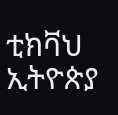ቲክቫህ ኢትዮጵያ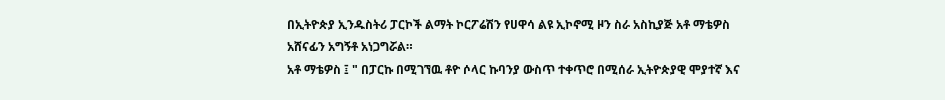በኢትዮጵያ ኢንዱስትሪ ፓርኮች ልማት ኮርፖሬሽን የሀዋሳ ልዩ ኢኮኖሚ ዞን ስራ አስኪያጅ አቶ ማቴዎስ አሸናፊን አግኝቶ አነጋግሯል።
አቶ ማቴዎስ ፤ " በፓርኩ በሚገኘዉ ቶዮ ሶላር ኩባንያ ውስጥ ተቀጥሮ በሚሰራ ኢትዮጵያዊ ሞያተኛ እና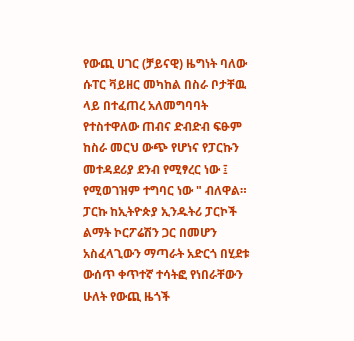የውጪ ሀገር (ቻይናዊ) ዜግነት ባለው ሱፐር ቫይዘር መካከል በስራ ቦታቸዉ ላይ በተፈጠረ አለመግባባት የተስተዋለው ጠብና ድብድብ ፍፁም ከስራ መርህ ውጭ የሆነና የፓርኩን መተዳደሪያ ደንብ የሚፃረር ነው ፤ የሚወገዝም ተግባር ነው " ብለዋል።
ፓርኩ ከኢትዮጵያ ኢንዱትሪ ፓርኮች ልማት ኮርፖሬሽን ጋር በመሆን አስፈላጊውን ማጣራት አድርጎ በሂደቱ ውሰጥ ቀጥተኛ ተሳትፎ የነበራቸውን ሁለት የውጪ ዜጎች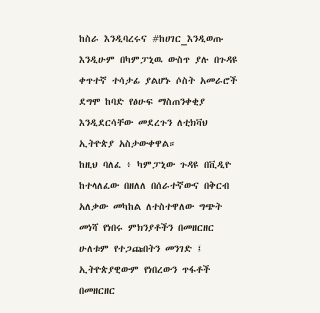ከስራ እንዲባረሩና #ከሀገር_እንዲወጡ እንዲሁም በካምፓኒዉ ውስጥ ያሉ በጉዳዩ ቀጥተኛ ተሳታፊ ያልሆኑ ሶስት አመራሮች ደግሞ ከባድ የፅሁፍ ማስጠንቀቂያ እንዲደርሳቸው መደረጉን ለቲክቫህ ኢትዮጵያ አስታውቀዋል።
ከዚህ ባለፈ ፥ ካምፓኒው ጉዳዩ በቪዲዮ ከተላለፈው በዘለለ በሰራተኛውና በቅርብ አለቃው መካከል ለተስተዋለው ግጭት መነሻ የነበሩ ምክንያቶችን በመዘርዘር ሁለቱም የተጋጩበትን መንገድ ፤ ኢትዮጵያዊውም የነበረውን ጥፋቶች በመዘርዘር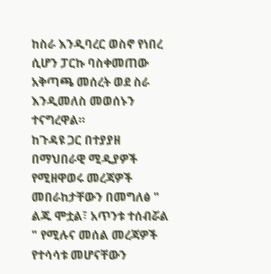ከስራ እንዲባረር ወስኖ የነበረ ሲሆን ፓርኩ ባስቀመጠው አቅጣጫ መሰረት ወደ ስራ እንዲመለስ መወሰኑን ተናግረዋል።
ከጉዳዩ ጋር በተያያዘ በማህበራዊ ሚዲያዎች የሚዘዋወሩ መረጃዎች መበራከታቸውን በመግለፅ " ልጁ ሞቷል፣ አጥንቱ ተሰብሯል " የሚሉና መሰል መረጃዎች የተሳሳቱ መሆናቸውን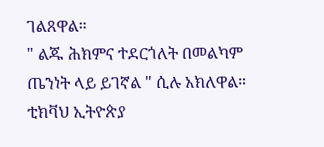ገልጸዋል።
" ልጁ ሕክምና ተደርጎለት በመልካም ጤንነት ላይ ይገኛል " ሲሉ አክለዋል።
ቲክቫህ ኢትዮጵያ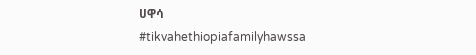ሀዋሳ
#tikvahethiopiafamilyhawssa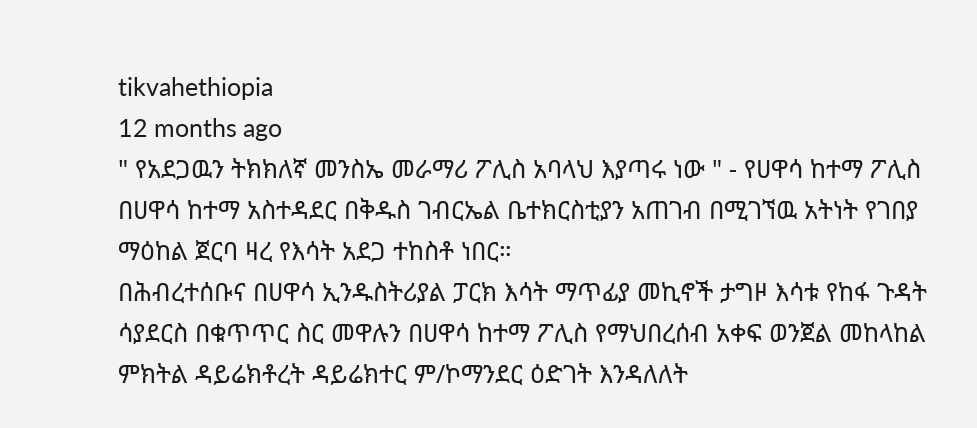tikvahethiopia
12 months ago
" የአደጋዉን ትክክለኛ መንስኤ መራማሪ ፖሊስ አባላህ እያጣሩ ነው " - የሀዋሳ ከተማ ፖሊስ
በሀዋሳ ከተማ አስተዳደር በቅዱስ ገብርኤል ቤተክርስቲያን አጠገብ በሚገኘዉ አትነት የገበያ ማዕከል ጀርባ ዛረ የእሳት አደጋ ተከስቶ ነበር።
በሕብረተሰቡና በሀዋሳ ኢንዱስትሪያል ፓርክ እሳት ማጥፊያ መኪኖች ታግዞ እሳቱ የከፋ ጉዳት ሳያደርስ በቁጥጥር ስር መዋሉን በሀዋሳ ከተማ ፖሊስ የማህበረሰብ አቀፍ ወንጀል መከላከል ምክትል ዳይሬክቶረት ዳይሬክተር ም/ኮማንደር ዕድገት እንዳለለት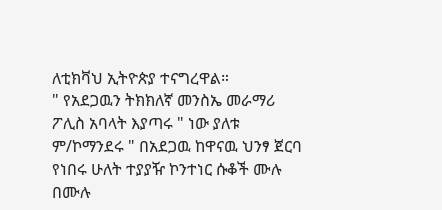ለቲክቫህ ኢትዮጵያ ተናግረዋል።
" የአደጋዉን ትክክለኛ መንስኤ መራማሪ ፖሊስ አባላት እያጣሩ " ነው ያለቱ ም/ኮማንደሩ " በአደጋዉ ከዋናዉ ህንፃ ጀርባ የነበሩ ሁለት ተያያዥ ኮንተነር ሱቆች ሙሉ በሙሉ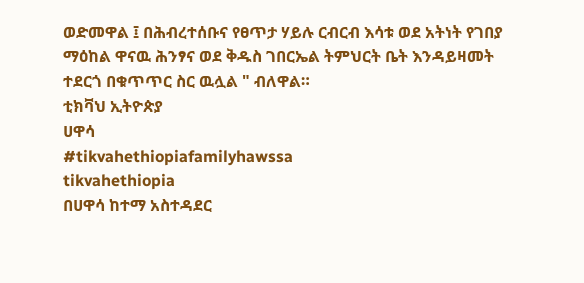ወድመዋል ፤ በሕብረተሰቡና የፀጥታ ሃይሉ ርብርብ እሳቱ ወደ አትነት የገበያ ማዕከል ዋናዉ ሕንፃና ወደ ቅዱስ ገበርኤል ትምህርት ቤት እንዳይዛመት ተደርጎ በቁጥጥር ስር ዉሏል " ብለዋል።
ቲክቫህ ኢትዮጵያ
ሀዋሳ
#tikvahethiopiafamilyhawssa
tikvahethiopia
በሀዋሳ ከተማ አስተዳደር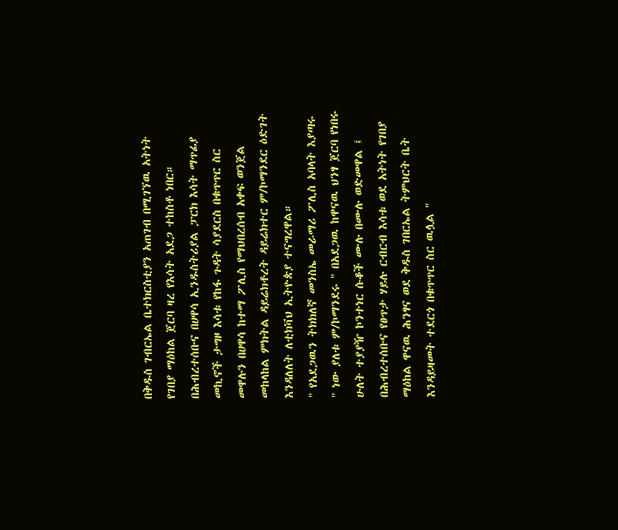በቅዱስ ገብርኤል ቤተክርስቲያን አጠገብ በሚገኘዉ አትነት የገበያ ማዕከል ጀርባ ዛረ የእሳት አደጋ ተከስቶ ነበር።
በሕብረተሰቡና በሀዋሳ ኢንዱስትሪያል ፓርክ እሳት ማጥፊያ መኪኖች ታግዞ እሳቱ የከፋ ጉዳት ሳያደርስ በቁጥጥር ስር መዋሉን በሀዋሳ ከተማ ፖሊስ የማህበረሰብ አቀፍ ወንጀል መከላከል ምክትል ዳይሬክቶረት ዳይሬክተር ም/ኮማንደር ዕድገት እንዳለለት ለቲክቫህ ኢትዮጵያ ተናግረዋል።
" የአደጋዉን ትክክለኛ መንስኤ መራማሪ ፖሊስ አባላት እያጣሩ " ነው ያለቱ ም/ኮማንደሩ " በአደጋዉ ከዋናዉ ህንፃ ጀርባ የነበሩ ሁለት ተያያዥ ኮንተነር ሱቆች ሙሉ በሙሉ ወድመዋል ፤ በሕብረተሰቡና የፀጥታ ሃይሉ ርብርብ እሳቱ ወደ አትነት የገበያ ማዕከል ዋናዉ ሕንፃና ወደ ቅዱስ ገበርኤል ትምህርት ቤት እንዳይዛመት ተደርጎ በቁጥጥር ስር ዉሏል "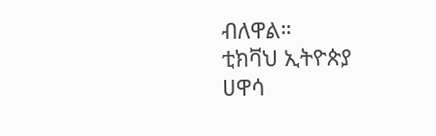ብለዋል።
ቲክቫህ ኢትዮጵያ
ሀዋሳ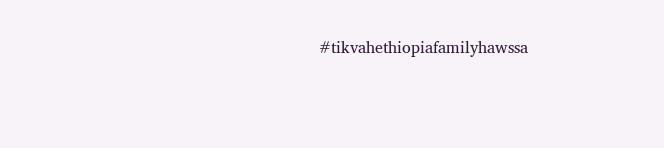#tikvahethiopiafamilyhawssa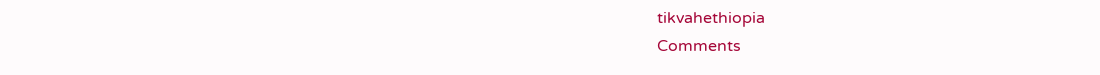tikvahethiopia
Comments